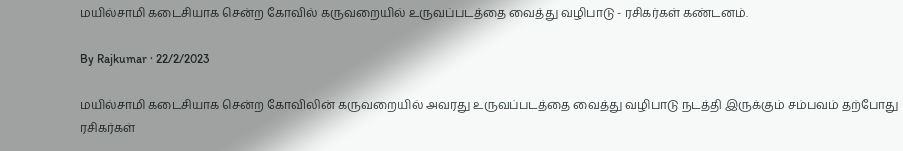மயில்சாமி கடைசியாக சென்ற கோவில் கருவறையில் உருவப்படத்தை வைத்து வழிபாடு - ரசிகர்கள் கண்டனம்.

By Rajkumar · 22/2/2023

மயில்சாமி கடைசியாக சென்ற கோவிலின் கருவறையில் அவரது உருவப்படத்தை வைத்து வழிபாடு நடத்தி இருக்கும் சம்பவம் தற்போது ரசிகர்கள்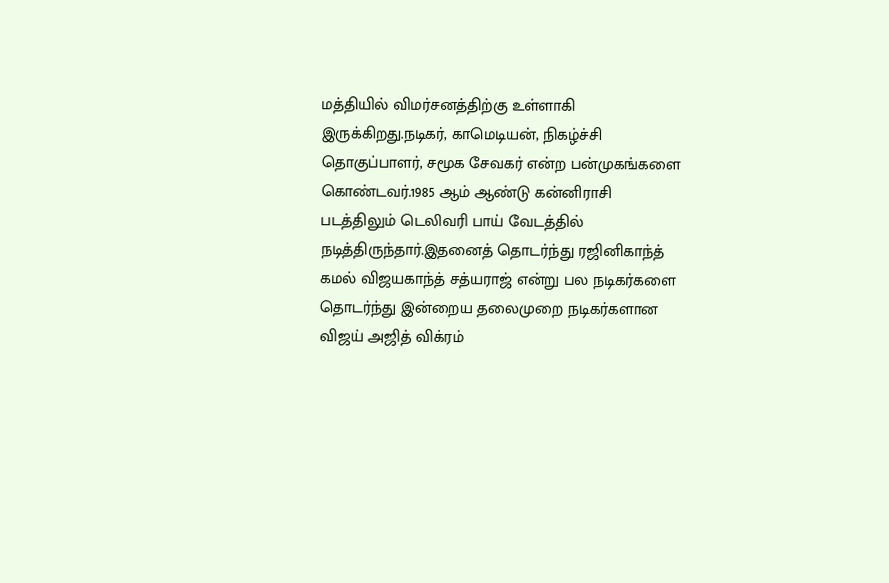மத்தியில் விமர்சனத்திற்கு உள்ளாகி இருக்கிறது.நடிகர், காமெடியன், நிகழ்ச்சி தொகுப்பாளர், சமூக சேவகர் என்ற பன்முகங்களை கொண்டவர்.1985 ஆம் ஆண்டு கன்னிராசி படத்திலும் டெலிவரி பாய் வேடத்தில் நடித்திருந்தார்.இதனைத் தொடர்ந்து ரஜினிகாந்த் கமல் விஜயகாந்த் சத்யராஜ் என்று பல நடிகர்களை தொடர்ந்து இன்றைய தலைமுறை நடிகர்களான விஜய் அஜித் விக்ரம்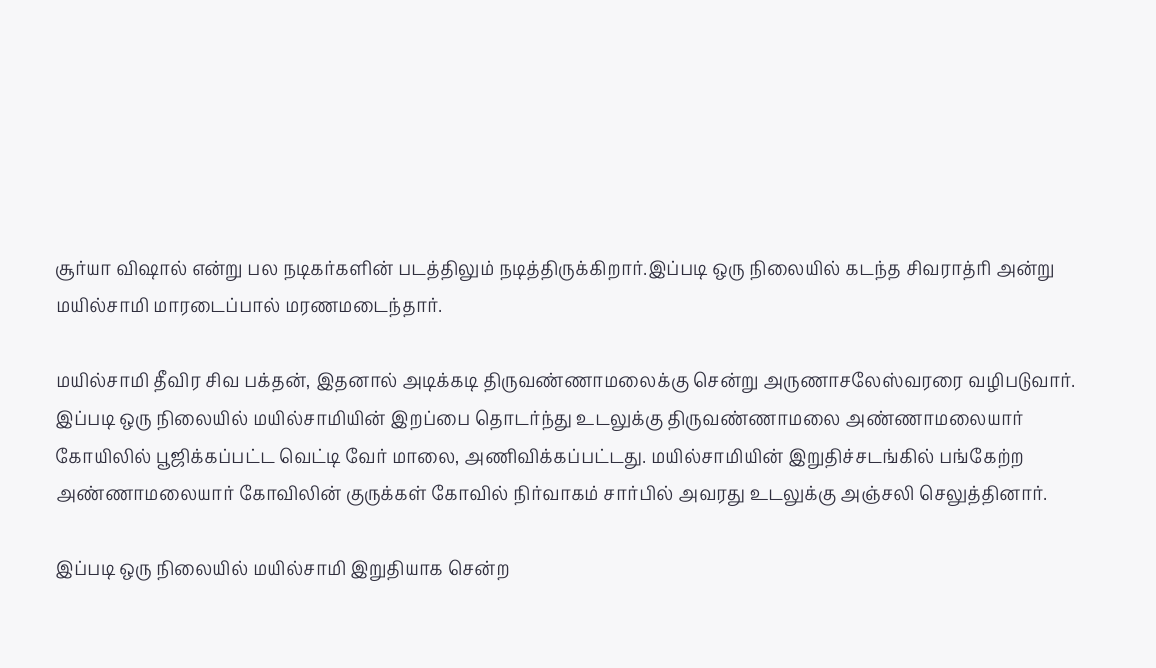சூர்யா விஷால் என்று பல நடிகர்களின் படத்திலும் நடித்திருக்கிறார்.இப்படி ஒரு நிலையில் கடந்த சிவராத்ரி அன்று மயில்சாமி மாரடைப்பால் மரணமடைந்தார்.

மயில்சாமி தீவிர சிவ பக்தன், இதனால் அடிக்கடி திருவண்ணாமலைக்கு சென்று அருணாசலேஸ்வரரை வழிபடுவார். இப்படி ஒரு நிலையில் மயில்சாமியின் இறப்பை தொடர்ந்து உடலுக்கு திருவண்ணாமலை அண்ணாமலையார் கோயிலில் பூஜிக்கப்பட்ட வெட்டி வேர் மாலை, அணிவிக்கப்பட்டது. மயில்சாமியின் இறுதிச்சடங்கில் பங்கேற்ற அண்ணாமலையார் கோவிலின் குருக்கள் கோவில் நிர்வாகம் சார்பில் அவரது உடலுக்கு அஞ்சலி செலுத்தினார்.

இப்படி ஒரு நிலையில் மயில்சாமி இறுதியாக சென்ற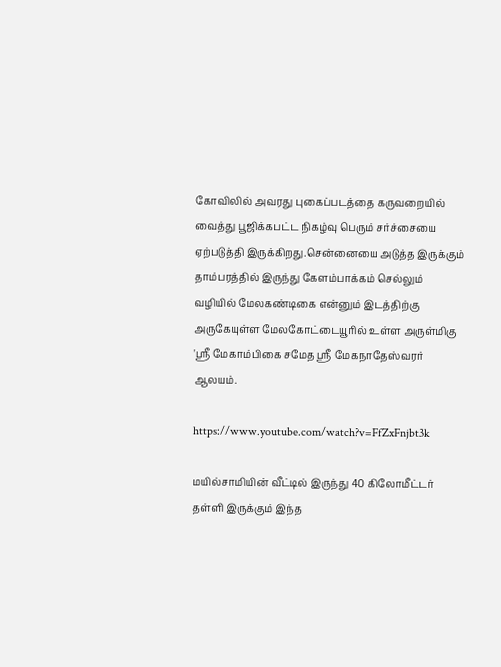கோவிலில் அவரது புகைப்படத்தை கருவறையில் வைத்து பூஜிக்கபட்ட நிகழ்வு பெரும் சர்ச்சையை ஏற்படுத்தி இருக்கிறது.சென்னையை அடுத்த இருக்கும் தாம்பரத்தில் இருந்து கேளம்பாக்கம் செல்லும் வழியில் மேலகண்டிகை என்னும் இடத்திற்கு அருகேயுள்ள மேலகோட்டையூரில் உள்ள அருள்மிகு 'ஸ்ரீ மேகாம்பிகை சமேத ஸ்ரீ மேகநாதேஸ்வரர் ஆலயம்.

https://www.youtube.com/watch?v=FfZxFnjbt3k

மயில்சாமியின் வீட்டில் இருந்து 40 கிலோமீட்டர் தள்ளி இருக்கும் இந்த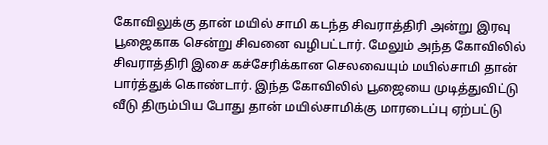கோவிலுக்கு தான் மயில் சாமி கடந்த சிவராத்திரி அன்று இரவு பூஜைகாக சென்று சிவனை வழிபட்டார். மேலும் அந்த கோவிலில் சிவராத்திரி இசை கச்சேரிக்கான செலவையும் மயில்சாமி தான் பார்த்துக் கொண்டார். இந்த கோவிலில் பூஜையை முடித்துவிட்டு வீடு திரும்பிய போது தான் மயில்சாமிக்கு மாரடைப்பு ஏற்பட்டு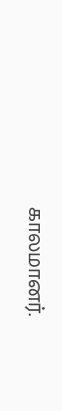காலமானர்.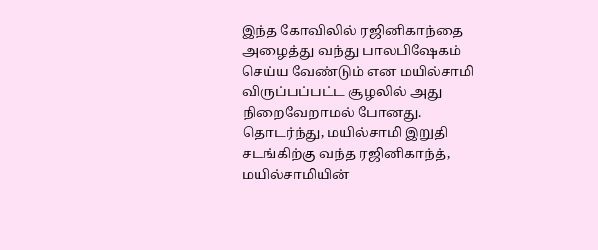இந்த கோவிலில் ரஜினிகாந்தை அழைத்து வந்து பாலபிஷேகம் செய்ய வேண்டும் என மயில்சாமி விருப்பப்பட்ட சூழலில் அது நிறைவேறாமல் போனது. தொடர்ந்து, மயில்சாமி இறுதி சடங்கிற்கு வந்த ரஜினிகாந்த், மயில்சாமியின்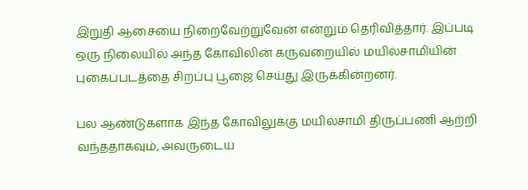இறுதி ஆசையை நிறைவேற்றுவேன் என்றும் தெரிவித்தார். இப்படி ஒரு நிலையில் அந்த கோவிலின் கருவறையில் மயில்சாமியின் புகைப்படத்தை சிறப்பு பூஜை செய்து இருக்கின்றனர்.

பல ஆண்டுகளாக இந்த கோவிலுக்கு மயில்சாமி திருப்பணி ஆற்றி வந்ததாகவும், அவருடைய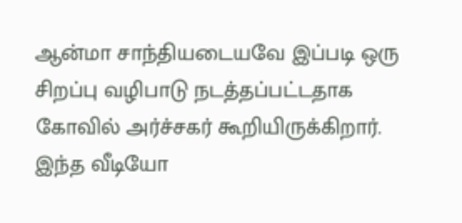ஆன்மா சாந்தியடையவே இப்படி ஒரு சிறப்பு வழிபாடு நடத்தப்பட்டதாக கோவில் அர்ச்சகர் கூறியிருக்கிறார். இந்த வீடியோ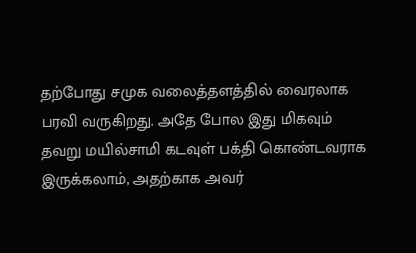தற்போது சமுக வலைத்தளத்தில் வைரலாக பரவி வருகிறது. அதே போல இது மிகவும் தவறு மயில்சாமி கடவுள் பக்தி கொண்டவராக இருக்கலாம், அதற்காக அவர்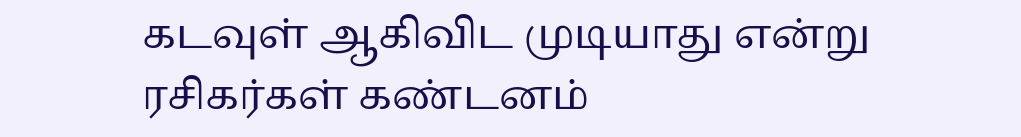கடவுள் ஆகிவிட முடியாது என்று ரசிகர்கள் கண்டனம்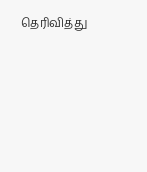தெரிவித்து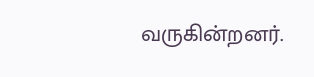வருகின்றனர்.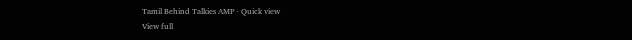Tamil Behind Talkies AMP · Quick view
View full